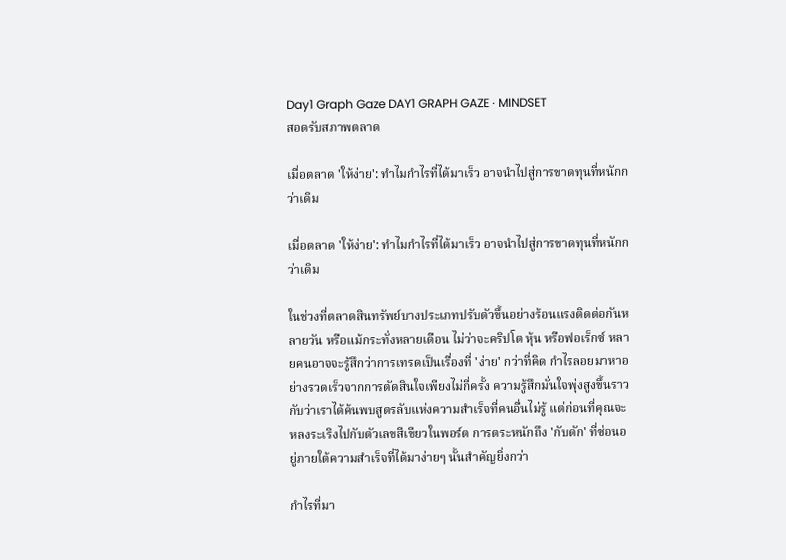Day1 Graph Gaze DAY1 GRAPH GAZE · MINDSET
สอดรับสภาพตลาด

เมื่อตลาด 'ให้ง่าย': ทำไมกำไรที่ได้มาเร็ว อาจนำไปสู่การขาดทุนที่หนักกว่าเดิม

เมื่อตลาด 'ให้ง่าย': ทำไมกำไรที่ได้มาเร็ว อาจนำไปสู่การขาดทุนที่หนักกว่าเดิม

ในช่วงที่ตลาดสินทรัพย์บางประเภทปรับตัวขึ้นอย่างร้อนแรงติดต่อกันหลายวัน หรือแม้กระทั่งหลายเดือน ไม่ว่าจะคริปโต หุ้น หรือฟอเร็กซ์ หลายคนอาจจะรู้สึกว่าการเทรดเป็นเรื่องที่ 'ง่าย' กว่าที่คิด กำไรลอยมาหาอย่างรวดเร็วจากการตัดสินใจเพียงไม่กี่ครั้ง ความรู้สึกมั่นใจพุ่งสูงขึ้นราวกับว่าเราได้ค้นพบสูตรลับแห่งความสำเร็จที่คนอื่นไม่รู้ แต่ก่อนที่คุณจะหลงระเริงไปกับตัวเลขสีเขียวในพอร์ต การตระหนักถึง 'กับดัก' ที่ซ่อนอยู่ภายใต้ความสำเร็จที่ได้มาง่ายๆ นั้นสำคัญยิ่งกว่า

กำไรที่มา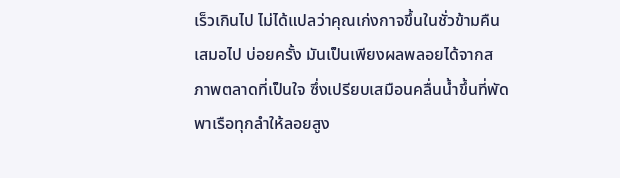เร็วเกินไป ไม่ได้แปลว่าคุณเก่งกาจขึ้นในชั่วข้ามคืนเสมอไป บ่อยครั้ง มันเป็นเพียงผลพลอยได้จากสภาพตลาดที่เป็นใจ ซึ่งเปรียบเสมือนคลื่นน้ำขึ้นที่พัดพาเรือทุกลำให้ลอยสูง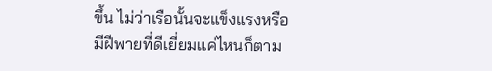ขึ้น ไม่ว่าเรือนั้นจะแข็งแรงหรือมีฝีพายที่ดีเยี่ยมแค่ไหนก็ตาม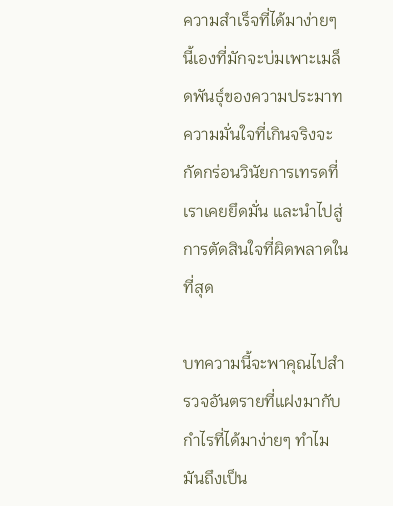ความสำเร็จที่ได้มาง่ายๆ นี้เองที่มักจะบ่มเพาะเมล็ดพันธุ์ของความประมาท ความมั่นใจที่เกินจริงจะกัดกร่อนวินัยการเทรดที่เราเคยยึดมั่น และนำไปสู่การตัดสินใจที่ผิดพลาดในที่สุด

บทความนี้จะพาคุณไปสำรวจอันตรายที่แฝงมากับกำไรที่ได้มาง่ายๆ ทำไมมันถึงเป็น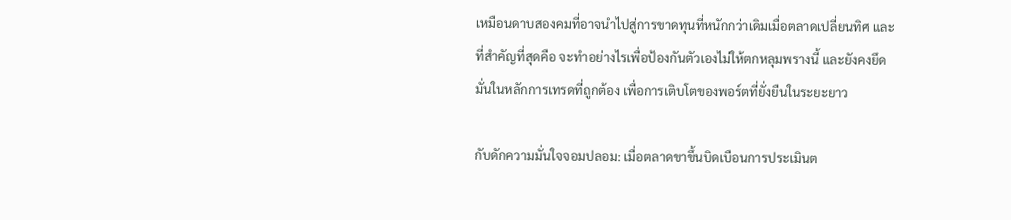เหมือนดาบสองคมที่อาจนำไปสู่การขาดทุนที่หนักกว่าเดิมเมื่อตลาดเปลี่ยนทิศ และที่สำคัญที่สุดคือ จะทำอย่างไรเพื่อป้องกันตัวเองไม่ให้ตกหลุมพรางนี้ และยังคงยึดมั่นในหลักการเทรดที่ถูกต้อง เพื่อการเติบโตของพอร์ตที่ยั่งยืนในระยะยาว

กับดักความมั่นใจจอมปลอม: เมื่อตลาดขาขึ้นบิดเบือนการประเมินต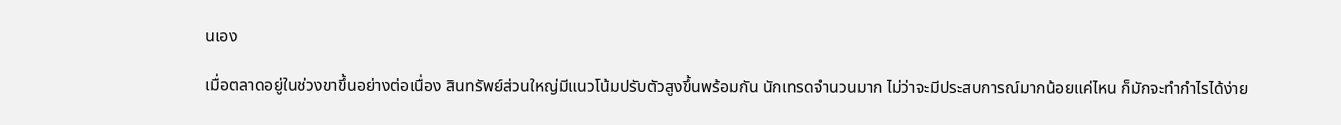นเอง

เมื่อตลาดอยู่ในช่วงขาขึ้นอย่างต่อเนื่อง สินทรัพย์ส่วนใหญ่มีแนวโน้มปรับตัวสูงขึ้นพร้อมกัน นักเทรดจำนวนมาก ไม่ว่าจะมีประสบการณ์มากน้อยแค่ไหน ก็มักจะทำกำไรได้ง่าย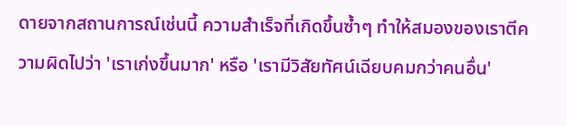ดายจากสถานการณ์เช่นนี้ ความสำเร็จที่เกิดขึ้นซ้ำๆ ทำให้สมองของเราตีความผิดไปว่า 'เราเก่งขึ้นมาก' หรือ 'เรามีวิสัยทัศน์เฉียบคมกว่าคนอื่น'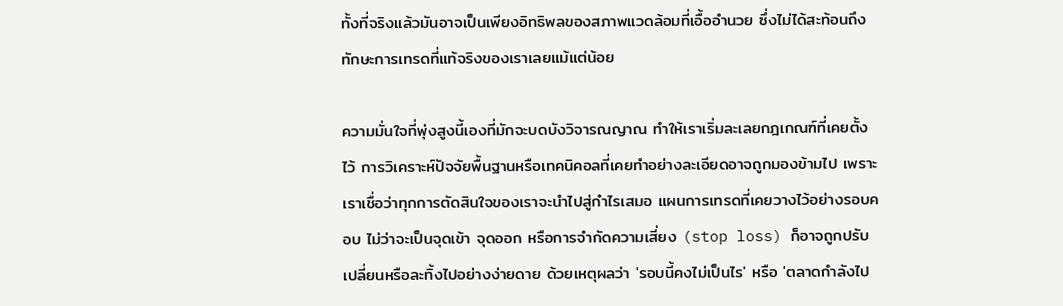ทั้งที่จริงแล้วมันอาจเป็นเพียงอิทธิพลของสภาพแวดล้อมที่เอื้ออำนวย ซึ่งไม่ได้สะท้อนถึงทักษะการเทรดที่แท้จริงของเราเลยแม้แต่น้อย

ความมั่นใจที่พุ่งสูงนี้เองที่มักจะบดบังวิจารณญาณ ทำให้เราเริ่มละเลยกฎเกณฑ์ที่เคยตั้งไว้ การวิเคราะห์ปัจจัยพื้นฐานหรือเทคนิคอลที่เคยทำอย่างละเอียดอาจถูกมองข้ามไป เพราะเราเชื่อว่าทุกการตัดสินใจของเราจะนำไปสู่กำไรเสมอ แผนการเทรดที่เคยวางไว้อย่างรอบคอบ ไม่ว่าจะเป็นจุดเข้า จุดออก หรือการจำกัดความเสี่ยง (stop loss) ก็อาจถูกปรับเปลี่ยนหรือละทิ้งไปอย่างง่ายดาย ด้วยเหตุผลว่า 'รอบนี้คงไม่เป็นไร' หรือ 'ตลาดกำลังไป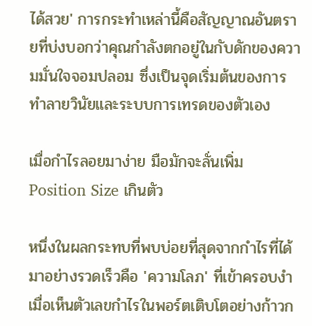ได้สวย' การกระทำเหล่านี้คือสัญญาณอันตรายที่บ่งบอกว่าคุณกำลังตกอยู่ในกับดักของความมั่นใจจอมปลอม ซึ่งเป็นจุดเริ่มต้นของการทำลายวินัยและระบบการเทรดของตัวเอง

เมื่อกำไรลอยมาง่าย มือมักจะลั่นเพิ่ม Position Size เกินตัว

หนึ่งในผลกระทบที่พบบ่อยที่สุดจากกำไรที่ได้มาอย่างรวดเร็วคือ 'ความโลภ' ที่เข้าครอบงำ เมื่อเห็นตัวเลขกำไรในพอร์ตเติบโตอย่างก้าวก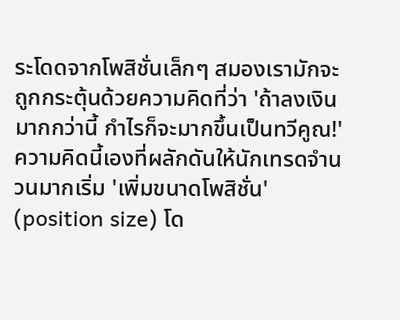ระโดดจากโพสิชั่นเล็กๆ สมองเรามักจะถูกกระตุ้นด้วยความคิดที่ว่า 'ถ้าลงเงินมากกว่านี้ กำไรก็จะมากขึ้นเป็นทวีคูณ!' ความคิดนี้เองที่ผลักดันให้นักเทรดจำนวนมากเริ่ม 'เพิ่มขนาดโพสิชั่น' (position size) โด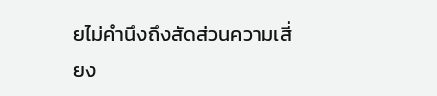ยไม่คำนึงถึงสัดส่วนความเสี่ยง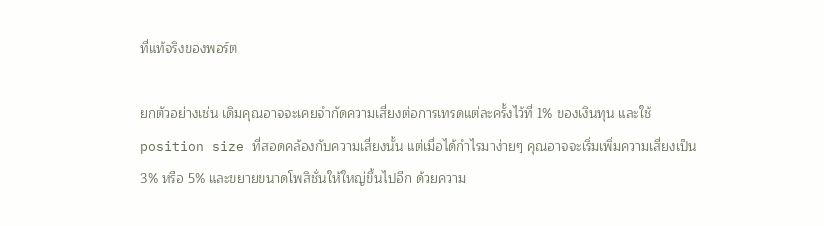ที่แท้จริงของพอร์ต

ยกตัวอย่างเช่น เดิมคุณอาจจะเคยจำกัดความเสี่ยงต่อการเทรดแต่ละครั้งไว้ที่ 1% ของเงินทุน และใช้ position size ที่สอดคล้องกับความเสี่ยงนั้น แต่เมื่อได้กำไรมาง่ายๆ คุณอาจจะเริ่มเพิ่มความเสี่ยงเป็น 3% หรือ 5% และขยายขนาดโพสิชั่นให้ใหญ่ขึ้นไปอีก ด้วยความ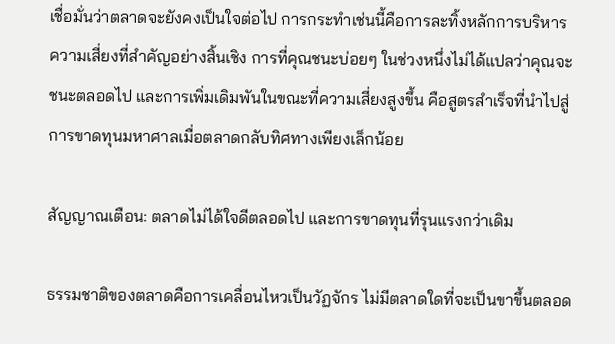เชื่อมั่นว่าตลาดจะยังคงเป็นใจต่อไป การกระทำเช่นนี้คือการละทิ้งหลักการบริหารความเสี่ยงที่สำคัญอย่างสิ้นเชิง การที่คุณชนะบ่อยๆ ในช่วงหนึ่งไม่ได้แปลว่าคุณจะชนะตลอดไป และการเพิ่มเดิมพันในขณะที่ความเสี่ยงสูงขึ้น คือสูตรสำเร็จที่นำไปสู่การขาดทุนมหาศาลเมื่อตลาดกลับทิศทางเพียงเล็กน้อย

สัญญาณเตือน: ตลาดไม่ได้ใจดีตลอดไป และการขาดทุนที่รุนแรงกว่าเดิม

ธรรมชาติของตลาดคือการเคลื่อนไหวเป็นวัฏจักร ไม่มีตลาดใดที่จะเป็นขาขึ้นตลอด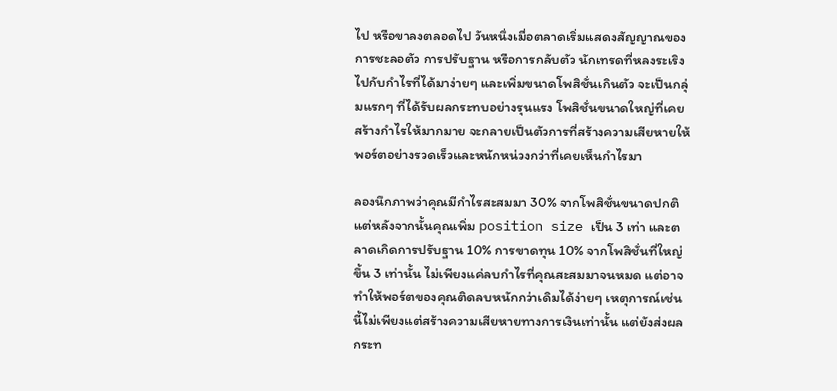ไป หรือขาลงตลอดไป วันหนึ่งเมื่อตลาดเริ่มแสดงสัญญาณของการชะลอตัว การปรับฐาน หรือการกลับตัว นักเทรดที่หลงระเริงไปกับกำไรที่ได้มาง่ายๆ และเพิ่มขนาดโพสิชั่นเกินตัว จะเป็นกลุ่มแรกๆ ที่ได้รับผลกระทบอย่างรุนแรง โพสิชั่นขนาดใหญ่ที่เคยสร้างกำไรให้มากมาย จะกลายเป็นตัวการที่สร้างความเสียหายให้พอร์ตอย่างรวดเร็วและหนักหน่วงกว่าที่เคยเห็นกำไรมา

ลองนึกภาพว่าคุณมีกำไรสะสมมา 30% จากโพสิชั่นขนาดปกติ แต่หลังจากนั้นคุณเพิ่ม position size เป็น 3 เท่า และตลาดเกิดการปรับฐาน 10% การขาดทุน 10% จากโพสิชั่นที่ใหญ่ขึ้น 3 เท่านั้น ไม่เพียงแค่ลบกำไรที่คุณสะสมมาจนหมด แต่อาจทำให้พอร์ตของคุณติดลบหนักกว่าเดิมได้ง่ายๆ เหตุการณ์เช่นนี้ไม่เพียงแต่สร้างความเสียหายทางการเงินเท่านั้น แต่ยังส่งผลกระท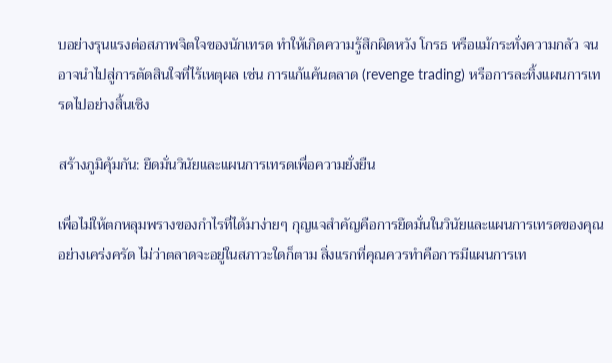บอย่างรุนแรงต่อสภาพจิตใจของนักเทรด ทำให้เกิดความรู้สึกผิดหวัง โกรธ หรือแม้กระทั่งความกลัว จนอาจนำไปสู่การตัดสินใจที่ไร้เหตุผล เช่น การแก้แค้นตลาด (revenge trading) หรือการละทิ้งแผนการเทรดไปอย่างสิ้นเชิง

สร้างภูมิคุ้มกัน: ยึดมั่นวินัยและแผนการเทรดเพื่อความยั่งยืน

เพื่อไม่ให้ตกหลุมพรางของกำไรที่ได้มาง่ายๆ กุญแจสำคัญคือการยึดมั่นในวินัยและแผนการเทรดของคุณอย่างเคร่งครัด ไม่ว่าตลาดจะอยู่ในสภาวะใดก็ตาม สิ่งแรกที่คุณควรทำคือการมีแผนการเท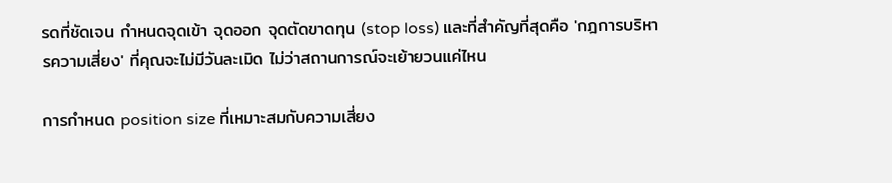รดที่ชัดเจน กำหนดจุดเข้า จุดออก จุดตัดขาดทุน (stop loss) และที่สำคัญที่สุดคือ 'กฎการบริหารความเสี่ยง' ที่คุณจะไม่มีวันละเมิด ไม่ว่าสถานการณ์จะเย้ายวนแค่ไหน

การกำหนด position size ที่เหมาะสมกับความเสี่ยง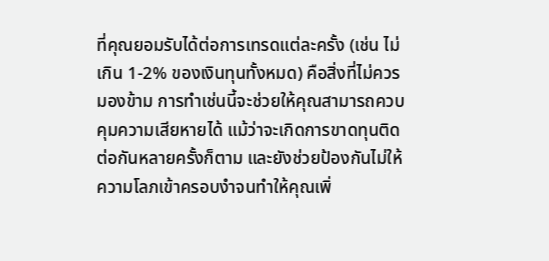ที่คุณยอมรับได้ต่อการเทรดแต่ละครั้ง (เช่น ไม่เกิน 1-2% ของเงินทุนทั้งหมด) คือสิ่งที่ไม่ควรมองข้าม การทำเช่นนี้จะช่วยให้คุณสามารถควบคุมความเสียหายได้ แม้ว่าจะเกิดการขาดทุนติดต่อกันหลายครั้งก็ตาม และยังช่วยป้องกันไม่ให้ความโลภเข้าครอบงำจนทำให้คุณเพิ่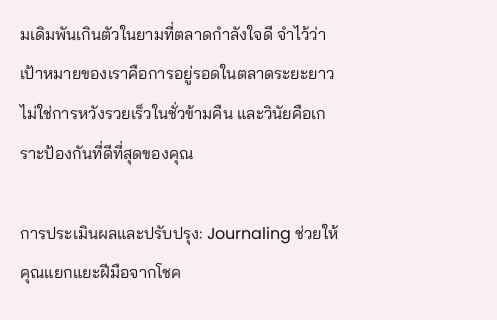มเดิมพันเกินตัวในยามที่ตลาดกำลังใจดี จำไว้ว่าเป้าหมายของเราคือการอยู่รอดในตลาดระยะยาว ไม่ใช่การหวังรวยเร็วในชั่วข้ามคืน และวินัยคือเกราะป้องกันที่ดีที่สุดของคุณ

การประเมินผลและปรับปรุง: Journaling ช่วยให้คุณแยกแยะฝีมือจากโชค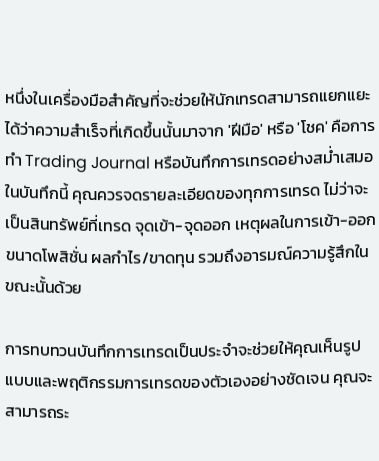หนึ่งในเครื่องมือสำคัญที่จะช่วยให้นักเทรดสามารถแยกแยะได้ว่าความสำเร็จที่เกิดขึ้นนั้นมาจาก 'ฝีมือ' หรือ 'โชค' คือการทำ Trading Journal หรือบันทึกการเทรดอย่างสม่ำเสมอ ในบันทึกนี้ คุณควรจดรายละเอียดของทุกการเทรด ไม่ว่าจะเป็นสินทรัพย์ที่เทรด จุดเข้า-จุดออก เหตุผลในการเข้า-ออก ขนาดโพสิชั่น ผลกำไร/ขาดทุน รวมถึงอารมณ์ความรู้สึกในขณะนั้นด้วย

การทบทวนบันทึกการเทรดเป็นประจำจะช่วยให้คุณเห็นรูปแบบและพฤติกรรมการเทรดของตัวเองอย่างชัดเจน คุณจะสามารถระ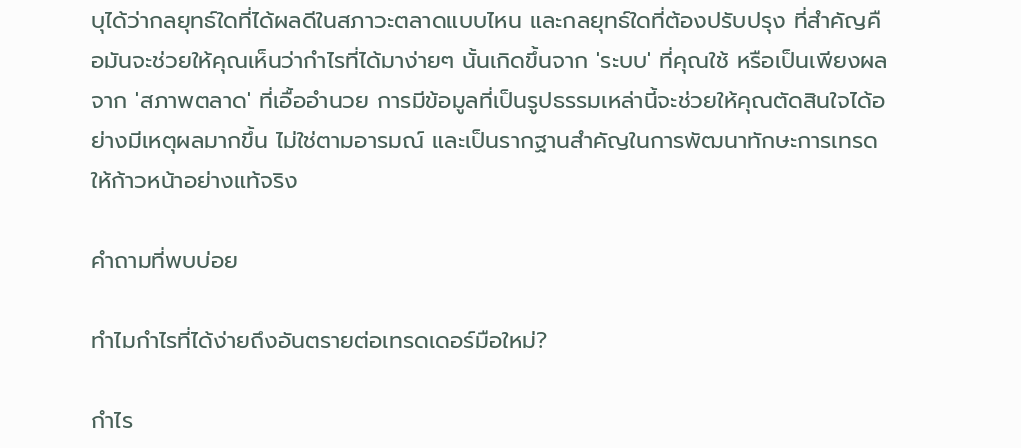บุได้ว่ากลยุทธ์ใดที่ได้ผลดีในสภาวะตลาดแบบไหน และกลยุทธ์ใดที่ต้องปรับปรุง ที่สำคัญคือมันจะช่วยให้คุณเห็นว่ากำไรที่ได้มาง่ายๆ นั้นเกิดขึ้นจาก 'ระบบ' ที่คุณใช้ หรือเป็นเพียงผลจาก 'สภาพตลาด' ที่เอื้ออำนวย การมีข้อมูลที่เป็นรูปธรรมเหล่านี้จะช่วยให้คุณตัดสินใจได้อย่างมีเหตุผลมากขึ้น ไม่ใช่ตามอารมณ์ และเป็นรากฐานสำคัญในการพัฒนาทักษะการเทรดให้ก้าวหน้าอย่างแท้จริง

คำถามที่พบบ่อย

ทำไมกำไรที่ได้ง่ายถึงอันตรายต่อเทรดเดอร์มือใหม่?

กำไร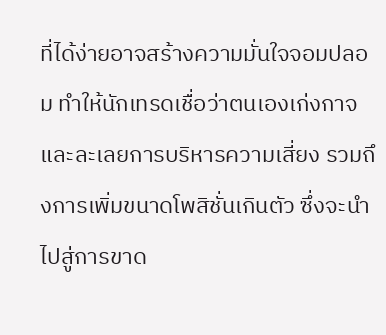ที่ได้ง่ายอาจสร้างความมั่นใจจอมปลอม ทำให้นักเทรดเชื่อว่าตนเองเก่งกาจและละเลยการบริหารความเสี่ยง รวมถึงการเพิ่มขนาดโพสิชั่นเกินตัว ซึ่งจะนำไปสู่การขาด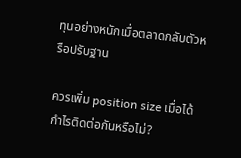ทุนอย่างหนักเมื่อตลาดกลับตัวหรือปรับฐาน

ควรเพิ่ม position size เมื่อได้กำไรติดต่อกันหรือไม่?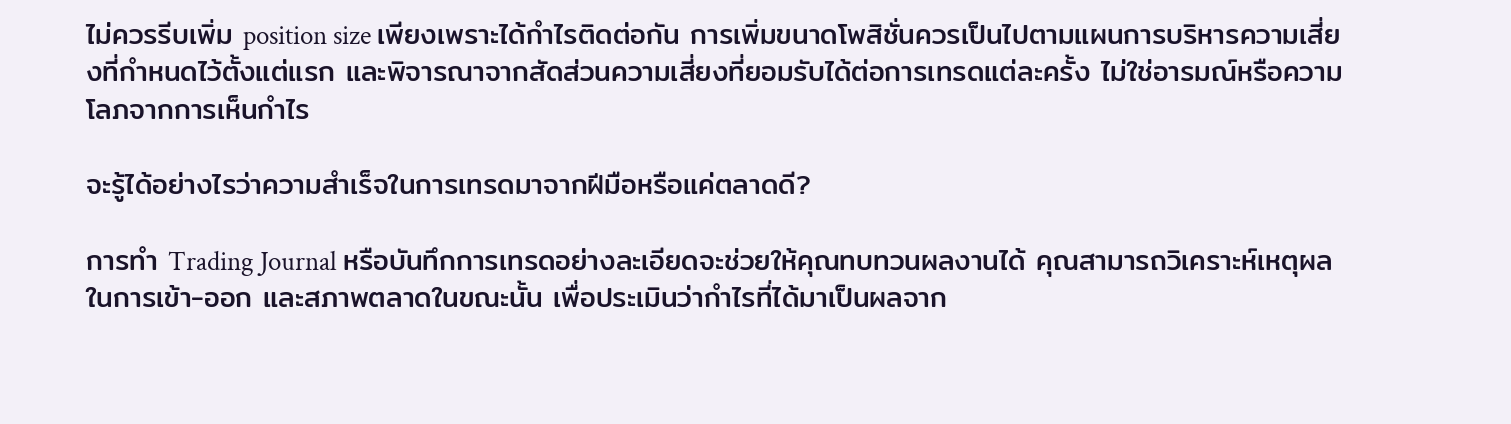ไม่ควรรีบเพิ่ม position size เพียงเพราะได้กำไรติดต่อกัน การเพิ่มขนาดโพสิชั่นควรเป็นไปตามแผนการบริหารความเสี่ยงที่กำหนดไว้ตั้งแต่แรก และพิจารณาจากสัดส่วนความเสี่ยงที่ยอมรับได้ต่อการเทรดแต่ละครั้ง ไม่ใช่อารมณ์หรือความโลภจากการเห็นกำไร

จะรู้ได้อย่างไรว่าความสำเร็จในการเทรดมาจากฝีมือหรือแค่ตลาดดี?

การทำ Trading Journal หรือบันทึกการเทรดอย่างละเอียดจะช่วยให้คุณทบทวนผลงานได้ คุณสามารถวิเคราะห์เหตุผลในการเข้า-ออก และสภาพตลาดในขณะนั้น เพื่อประเมินว่ากำไรที่ได้มาเป็นผลจาก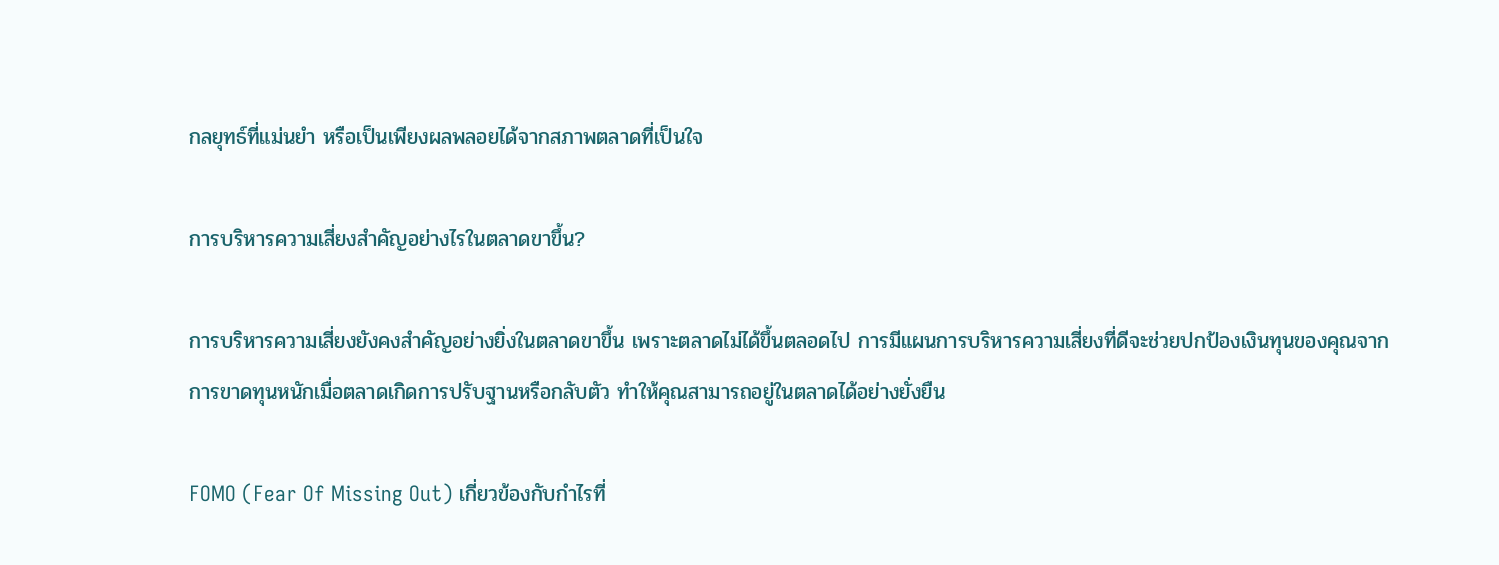กลยุทธ์ที่แม่นยำ หรือเป็นเพียงผลพลอยได้จากสภาพตลาดที่เป็นใจ

การบริหารความเสี่ยงสำคัญอย่างไรในตลาดขาขึ้น?

การบริหารความเสี่ยงยังคงสำคัญอย่างยิ่งในตลาดขาขึ้น เพราะตลาดไม่ได้ขึ้นตลอดไป การมีแผนการบริหารความเสี่ยงที่ดีจะช่วยปกป้องเงินทุนของคุณจากการขาดทุนหนักเมื่อตลาดเกิดการปรับฐานหรือกลับตัว ทำให้คุณสามารถอยู่ในตลาดได้อย่างยั่งยืน

FOMO (Fear Of Missing Out) เกี่ยวข้องกับกำไรที่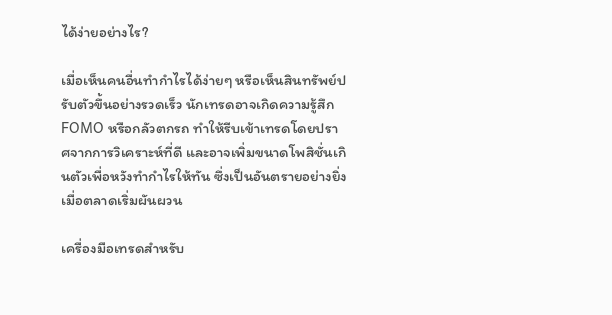ได้ง่ายอย่างไร?

เมื่อเห็นคนอื่นทำกำไรได้ง่ายๆ หรือเห็นสินทรัพย์ปรับตัวขึ้นอย่างรวดเร็ว นักเทรดอาจเกิดความรู้สึก FOMO หรือกลัวตกรถ ทำให้รีบเข้าเทรดโดยปราศจากการวิเคราะห์ที่ดี และอาจเพิ่มขนาดโพสิชั่นเกินตัวเพื่อหวังทำกำไรให้ทัน ซึ่งเป็นอันตรายอย่างยิ่งเมื่อตลาดเริ่มผันผวน

เครื่องมือเทรดสำหรับ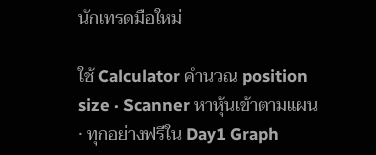นักเทรดมือใหม่

ใช้ Calculator คำนวณ position size · Scanner หาหุ้นเข้าตามแผน · ทุกอย่างฟรีใน Day1 Graph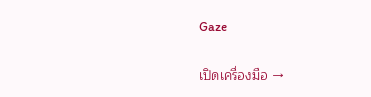Gaze

เปิดเครื่องมือ →